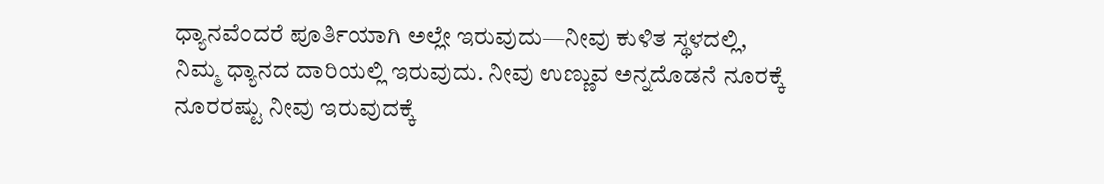ಧ್ಯಾನವೆಂದರೆ ಪೂರ್ತಿಯಾಗಿ ಅಲ್ಲೇ ಇರುವುದು—ನೀವು ಕುಳಿತ ಸ್ಥಳದಲ್ಲಿ, ನಿಮ್ಮ ಧ್ಯಾನದ ದಾರಿಯಲ್ಲಿ ಇರುವುದು. ನೀವು ಉಣ್ಣುವ ಅನ್ನದೊಡನೆ ನೂರಕ್ಕೆ ನೂರರಷ್ಟು ನೀವು ಇರುವುದಕ್ಕೆ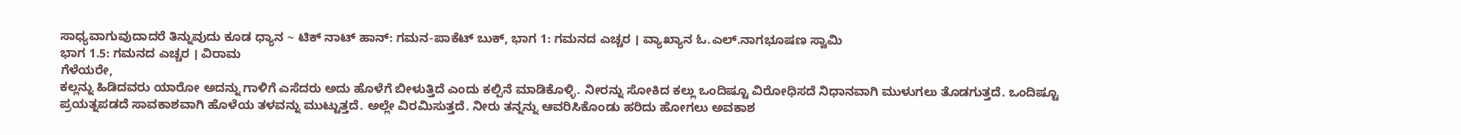ಸಾಧ್ಯವಾಗುವುದಾದರೆ ತಿನ್ನುವುದು ಕೂಡ ಧ್ಯಾನ ~ ಟಿಕ್ ನಾಟ್ ಹಾನ್: ಗಮನ-ಪಾಕೆಟ್ ಬುಕ್, ಭಾಗ 1: ಗಮನದ ಎಚ್ಚರ । ವ್ಯಾಖ್ಯಾನ ಓ.ಎಲ್.ನಾಗಭೂಷಣ ಸ್ವಾಮಿ
ಭಾಗ 1.5: ಗಮನದ ಎಚ್ಚರ । ವಿರಾಮ
ಗೆಳೆಯರೇ,
ಕಲ್ಲನ್ನು ಹಿಡಿದವರು ಯಾರೋ ಅದನ್ನು ಗಾಳಿಗೆ ಎಸೆದರು ಅದು ಹೊಳೆಗೆ ಬೀಳುತ್ತಿದೆ ಎಂದು ಕಲ್ಪಿನೆ ಮಾಡಿಕೊಳ್ಳಿ. ನೀರನ್ನು ಸೋಕಿದ ಕಲ್ಲು ಒಂದಿಷ್ಟೂ ವಿರೋಧಿಸದೆ ನಿಧಾನವಾಗಿ ಮುಳುಗಲು ತೊಡಗುತ್ತದೆ. ಒಂದಿಷ್ಟೂ ಪ್ರಯತ್ನಪಡದೆ ಸಾವಕಾಶವಾಗಿ ಹೊಳೆಯ ತಳವನ್ನು ಮುಟ್ಟುತ್ತದೆ. ಅಲ್ಲೇ ವಿರಮಿಸುತ್ತದೆ. ನೀರು ತನ್ನನ್ನು ಆವರಿಸಿಕೊಂಡು ಹರಿದು ಹೋಗಲು ಅವಕಾಶ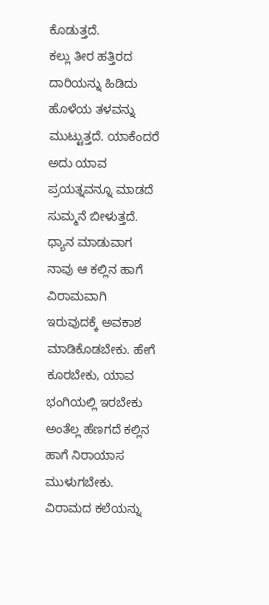ಕೊಡುತ್ತದೆ.
ಕಲ್ಲು ತೀರ ಹತ್ತಿರದ ದಾರಿಯನ್ನು ಹಿಡಿದು ಹೊಳೆಯ ತಳವನ್ನು ಮುಟ್ಟುತ್ತದೆ. ಯಾಕೆಂದರೆ ಅದು ಯಾವ ಪ್ರಯತ್ನವನ್ನೂ ಮಾಡದೆ ಸುಮ್ಮನೆ ಬೀಳುತ್ತದೆ. ಧ್ಯಾನ ಮಾಡುವಾಗ ನಾವು ಆ ಕಲ್ಲಿನ ಹಾಗೆ ವಿರಾಮವಾಗಿ ಇರುವುದಕ್ಕೆ ಅವಕಾಶ ಮಾಡಿಕೊಡಬೇಕು. ಹೇಗೆ ಕೂರಬೇಕು, ಯಾವ ಭಂಗಿಯಲ್ಲಿ ಇರಬೇಕು ಅಂತೆಲ್ಲ ಹೆಣಗದೆ ಕಲ್ಲಿನ ಹಾಗೆ ನಿರಾಯಾಸ ಮುಳುಗಬೇಕು. ವಿರಾಮದ ಕಲೆಯನ್ನು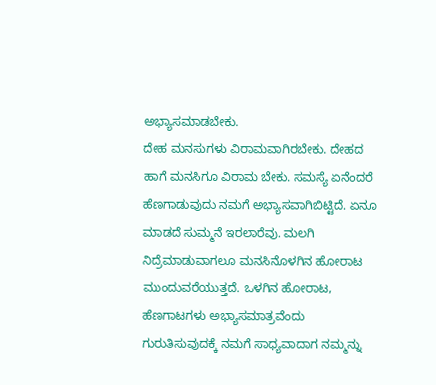ಅಭ್ಯಾಸಮಾಡಬೇಕು.
ದೇಹ ಮನಸುಗಳು ವಿರಾಮವಾಗಿರಬೇಕು. ದೇಹದ ಹಾಗೆ ಮನಸಿಗೂ ವಿರಾಮ ಬೇಕು. ಸಮಸ್ಯೆ ಏನೆಂದರೆ ಹೆಣಗಾಡುವುದು ನಮಗೆ ಅಭ್ಯಾಸವಾಗಿಬಿಟ್ಟಿದೆ. ಏನೂ ಮಾಡದೆ ಸುಮ್ಮನೆ ಇರಲಾರೆವು. ಮಲಗಿ ನಿದ್ರೆಮಾಡುವಾಗಲೂ ಮನಸಿನೊಳಗಿನ ಹೋರಾಟ ಮುಂದುವರೆಯುತ್ತದೆ. ಒಳಗಿನ ಹೋರಾಟ, ಹೆಣಗಾಟಗಳು ಅಭ್ಯಾಸಮಾತ್ರವೆಂದು ಗುರುತಿಸುವುದಕ್ಕೆ ನಮಗೆ ಸಾಧ್ಯವಾದಾಗ ನಮ್ಮನ್ನು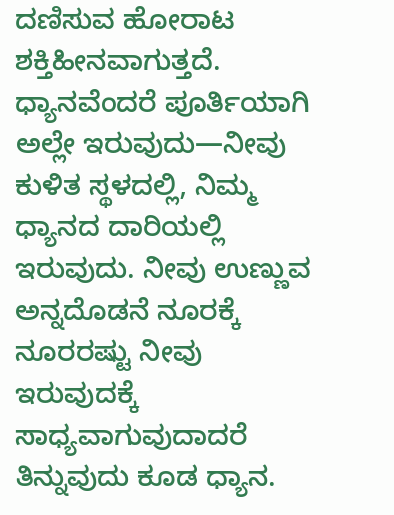ದಣಿಸುವ ಹೋರಾಟ ಶಕ್ತಿಹೀನವಾಗುತ್ತದೆ.
ಧ್ಯಾನವೆಂದರೆ ಪೂರ್ತಿಯಾಗಿ ಅಲ್ಲೇ ಇರುವುದು—ನೀವು ಕುಳಿತ ಸ್ಥಳದಲ್ಲಿ, ನಿಮ್ಮ ಧ್ಯಾನದ ದಾರಿಯಲ್ಲಿ ಇರುವುದು. ನೀವು ಉಣ್ಣುವ ಅನ್ನದೊಡನೆ ನೂರಕ್ಕೆ ನೂರರಷ್ಟು ನೀವು ಇರುವುದಕ್ಕೆ ಸಾಧ್ಯವಾಗುವುದಾದರೆ ತಿನ್ನುವುದು ಕೂಡ ಧ್ಯಾನ.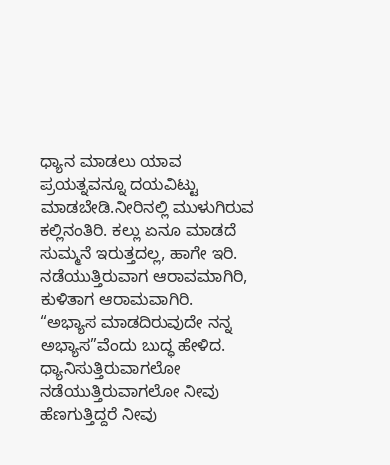ಧ್ಯಾನ ಮಾಡಲು ಯಾವ ಪ್ರಯತ್ನವನ್ನೂ ದಯವಿಟ್ಟು ಮಾಡಬೇಡಿ.ನೀರಿನಲ್ಲಿ ಮುಳುಗಿರುವ ಕಲ್ಲಿನಂತಿರಿ. ಕಲ್ಲು ಏನೂ ಮಾಡದೆ ಸುಮ್ಮನೆ ಇರುತ್ತದಲ್ಲ, ಹಾಗೇ ಇರಿ. ನಡೆಯುತ್ತಿರುವಾಗ ಆರಾವಮಾಗಿರಿ, ಕುಳಿತಾಗ ಆರಾಮವಾಗಿರಿ.
“ಅಭ್ಯಾಸ ಮಾಡದಿರುವುದೇ ನನ್ನ ಅಭ್ಯಾಸ”ವೆಂದು ಬುದ್ಧ ಹೇಳಿದ. ಧ್ಯಾನಿಸುತ್ತಿರುವಾಗಲೋ ನಡೆಯುತ್ತಿರುವಾಗಲೋ ನೀವು
ಹೆಣಗುತ್ತಿದ್ದರೆ ನೀವು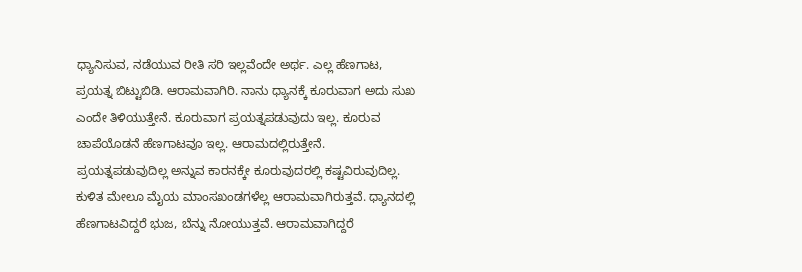ಧ್ಯಾನಿಸುವ, ನಡೆಯುವ ರೀತಿ ಸರಿ ಇಲ್ಲವೆಂದೇ ಅರ್ಥ. ಎಲ್ಲ ಹೆಣಗಾಟ, ಪ್ರಯತ್ನ ಬಿಟ್ಟುಬಿಡಿ. ಆರಾಮವಾಗಿರಿ. ನಾನು ಧ್ಯಾನಕ್ಕೆ ಕೂರುವಾಗ ಅದು ಸುಖ ಎಂದೇ ತಿಳಿಯುತ್ತೇನೆ. ಕೂರುವಾಗ ಪ್ರಯತ್ನಪಡುವುದು ಇಲ್ಲ. ಕೂರುವ ಚಾಪೆಯೊಡನೆ ಹೆಣಗಾಟವೂ ಇಲ್ಲ. ಆರಾಮದಲ್ಲಿರುತ್ತೇನೆ. ಪ್ರಯತ್ನಪಡುವುದಿಲ್ಲ ಅನ್ನುವ ಕಾರನಕ್ಕೇ ಕೂರುವುದರಲ್ಲಿ ಕಷ್ಟವಿರುವುದಿಲ್ಲ. ಕುಳಿತ ಮೇಲೂ ಮೈಯ ಮಾಂಸಖಂಡಗಳೆಲ್ಲ ಆರಾಮವಾಗಿರುತ್ತವೆ. ಧ್ಯಾನದಲ್ಲಿ ಹೆಣಗಾಟವಿದ್ದರೆ ಭುಜ, ಬೆನ್ನು ನೋಯುತ್ತವೆ. ಆರಾಮವಾಗಿದ್ದರೆ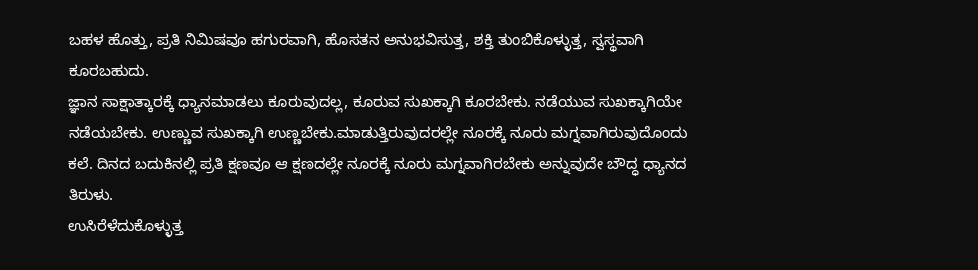ಬಹಳ ಹೊತ್ತು, ಪ್ರತಿ ನಿಮಿಷವೂ ಹಗುರವಾಗಿ, ಹೊಸತನ ಅನುಭವಿಸುತ್ತ, ಶಕ್ತಿ ತುಂಬಿಕೊಳ್ಳುತ್ತ, ಸ್ವಸ್ಥವಾಗಿ ಕೂರಬಹುದು.
ಜ್ಞಾನ ಸಾಕ್ಷಾತ್ಕಾರಕ್ಕೆ ಧ್ಯಾನಮಾಡಲು ಕೂರುವುದಲ್ಲ, ಕೂರುವ ಸುಖಕ್ಕಾಗಿ ಕೂರಬೇಕು. ನಡೆಯುವ ಸುಖಕ್ಕಾಗಿಯೇ ನಡೆಯಬೇಕು. ಉಣ್ಣುವ ಸುಖಕ್ಕಾಗಿ ಉಣ್ಣಬೇಕು.ಮಾಡುತ್ತಿರುವುದರಲ್ಲೇ ನೂರಕ್ಕೆ ನೂರು ಮಗ್ನವಾಗಿರುವುದೊಂದು ಕಲೆ. ದಿನದ ಬದುಕಿನಲ್ಲಿ ಪ್ರತಿ ಕ್ಷಣವೂ ಆ ಕ್ಷಣದಲ್ಲೇ ನೂರಕ್ಕೆ ನೂರು ಮಗ್ನವಾಗಿರಬೇಕು ಅನ್ನುವುದೇ ಬೌದ್ಧ ಧ್ಯಾನದ ತಿರುಳು.
ಉಸಿರೆಳೆದುಕೊಳ್ಳುತ್ತ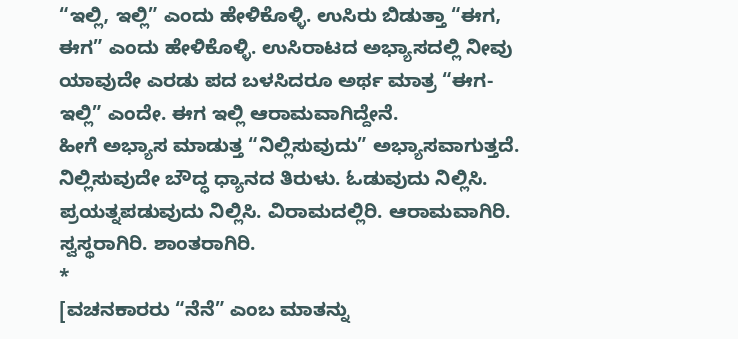“ಇಲ್ಲಿ, ಇಲ್ಲಿ” ಎಂದು ಹೇಳಿಕೊಳ್ಳಿ. ಉಸಿರು ಬಿಡುತ್ತಾ “ಈಗ, ಈಗ” ಎಂದು ಹೇಳಿಕೊಳ್ಳಿ. ಉಸಿರಾಟದ ಅಭ್ಯಾಸದಲ್ಲಿ ನೀವು ಯಾವುದೇ ಎರಡು ಪದ ಬಳಸಿದರೂ ಅರ್ಥ ಮಾತ್ರ “ಈಗ-ಇಲ್ಲಿ” ಎಂದೇ. ಈಗ ಇಲ್ಲಿ ಆರಾಮವಾಗಿದ್ದೇನೆ.
ಹೀಗೆ ಅಭ್ಯಾಸ ಮಾಡುತ್ತ “ನಿಲ್ಲಿಸುವುದು” ಅಭ್ಯಾಸವಾಗುತ್ತದೆ. ನಿಲ್ಲಿಸುವುದೇ ಬೌದ್ಧ ಧ್ಯಾನದ ತಿರುಳು. ಓಡುವುದು ನಿಲ್ಲಿಸಿ. ಪ್ರಯತ್ನಪಡುವುದು ನಿಲ್ಲಿಸಿ. ವಿರಾಮದಲ್ಲಿರಿ. ಆರಾಮವಾಗಿರಿ. ಸ್ವಸ್ಥರಾಗಿರಿ. ಶಾಂತರಾಗಿರಿ.
*
[ವಚನಕಾರರು “ನೆನೆ” ಎಂಬ ಮಾತನ್ನು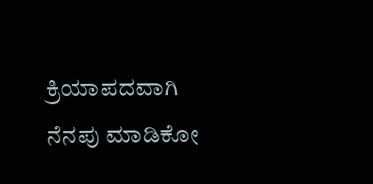ಕ್ರಿಯಾಪದವಾಗಿ ನೆನಪು ಮಾಡಿಕೋ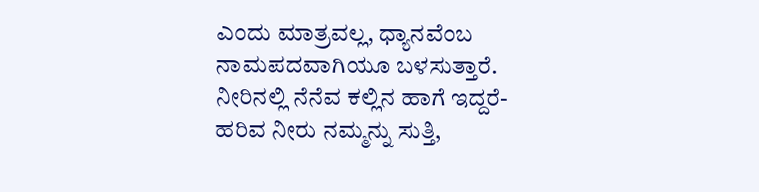ಎಂದು ಮಾತ್ರವಲ್ಲ, ಧ್ಯಾನವೆಂಬ ನಾಮಪದವಾಗಿಯೂ ಬಳಸುತ್ತಾರೆ. ನೀರಿನಲ್ಲಿ ನೆನೆವ ಕಲ್ಲಿನ ಹಾಗೆ ಇದ್ದರೆ-ಹರಿವ ನೀರು ನಮ್ಮನ್ನು ಸುತ್ತಿ,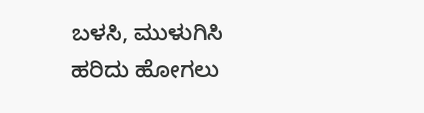ಬಳಸಿ, ಮುಳುಗಿಸಿ ಹರಿದು ಹೋಗಲು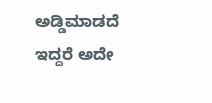ಅಡ್ಡಿಮಾಡದೆ ಇದ್ದರೆ ಅದೇ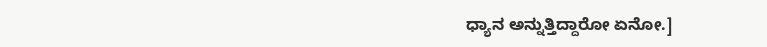ಧ್ಯಾನ ಅನ್ನುತ್ತಿದ್ದಾರೋ ಏನೋ.]